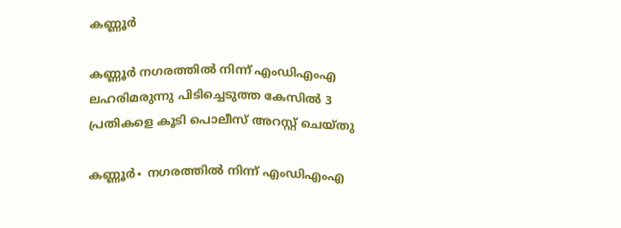കണ്ണൂർ

കണ്ണൂർ നഗരത്തിൽ നിന്ന് എംഡിഎംഎ ലഹരിമരുന്നു പിടിച്ചെടുത്ത കേസിൽ 3 പ്രതികളെ കൂടി പൊലീസ് അറസ്റ്റ് ചെയ്തു

കണ്ണൂർ∙ നഗരത്തിൽ നിന്ന് എംഡിഎംഎ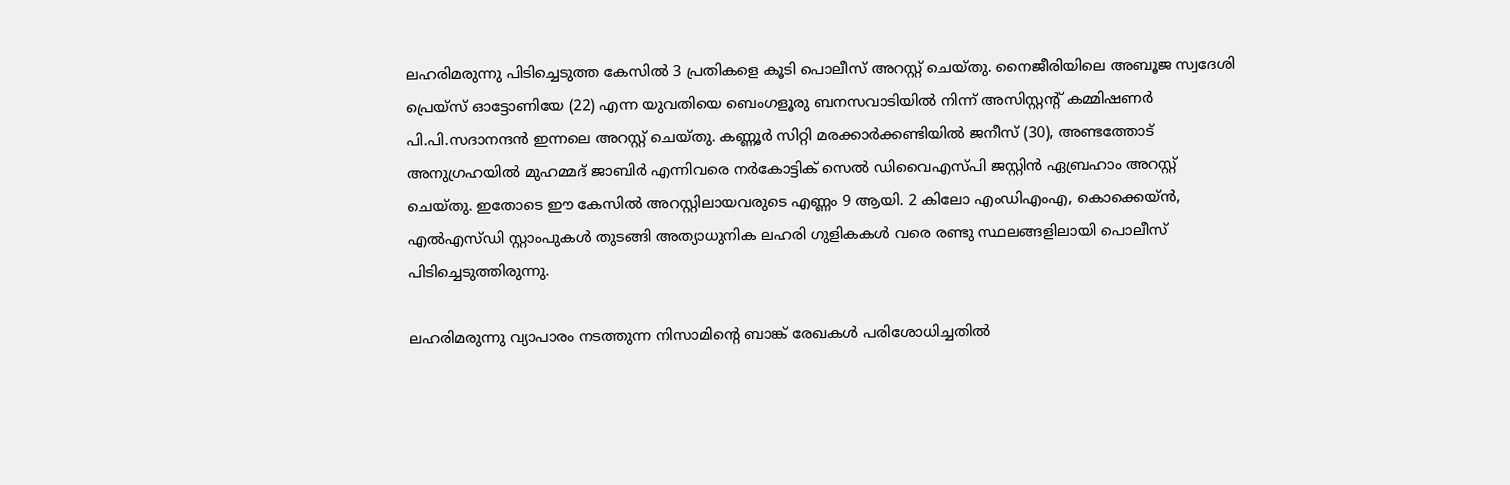ലഹരിമരുന്നു പിടിച്ചെടുത്ത കേസിൽ 3 പ്രതികളെ കൂടി പൊലീസ് അറസ്റ്റ് ചെയ്തു. നൈജീരിയിലെ അബൂജ സ്വദേശി പ്രെയ്സ് ഓട്ടോണിയേ (22) എന്ന യുവതിയെ ബെംഗളൂരു ബനസവാടിയിൽ നിന്ന് അസിസ്റ്റന്റ് കമ്മിഷണർ പി.പി.സദാനന്ദൻ ഇന്നലെ അറസ്റ്റ് ചെയ്തു. കണ്ണൂർ സിറ്റി മരക്കാർക്കണ്ടിയിൽ ജനീസ് (30), അണ്ടത്തോട് അനുഗ്രഹയിൽ മുഹമ്മദ്‌ ജാബിർ എന്നിവരെ നർകോട്ടിക് സെൽ ഡിവൈഎസ്പി ജസ്റ്റിൻ ഏബ്രഹാം അറസ്റ്റ് ചെയ്തു. ഇതോടെ ഈ കേസിൽ അറസ്റ്റിലായവരുടെ എണ്ണം 9 ആയി. 2 കിലോ എംഡിഎംഎ, കൊക്കെയ്ൻ, എൽഎസ്ഡി സ്റ്റാംപുകൾ തുടങ്ങി അത്യാധുനിക ലഹരി ഗുളികകൾ വരെ രണ്ടു സ്ഥലങ്ങളിലായി പൊലീസ് പിടിച്ചെടുത്തിരുന്നു.

ലഹരിമരുന്നു വ്യാപാരം നടത്തുന്ന നിസാമിന്റെ ബാങ്ക് രേഖകൾ പരിശോധിച്ചതിൽ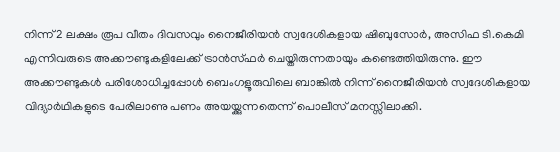നിന്ന് 2 ലക്ഷം രൂപ വീതം ദിവസവും നൈജീരിയൻ സ്വദേശികളായ ഷിബുസോർ, അസിഫ ടി.കെമി എന്നിവരുടെ അക്കൗണ്ടുകളിലേക്ക് ട്രാൻസ്ഫർ ചെയ്തിരുന്നതായും കണ്ടെത്തിയിരുന്നു. ഈ അക്കൗണ്ടുകൾ പരിശോധിച്ചപ്പോൾ ബെംഗളൂരുവിലെ ബാങ്കിൽ നിന്ന് നൈജീരിയൻ സ്വദേശികളായ വിദ്യാർഥികളുടെ പേരിലാണു പണം അയയ്ക്കുന്നതെന്ന് പൊലീസ് മനസ്സിലാക്കി.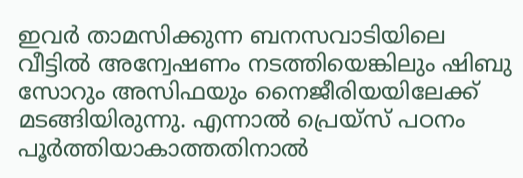ഇവർ താമസിക്കുന്ന ബനസവാടിയിലെ വീട്ടിൽ അന്വേഷണം നടത്തിയെങ്കിലും ഷിബു സോറും അസിഫയും നൈജീരിയയിലേക്ക് മടങ്ങിയിരുന്നു. എന്നാൽ പ്രെയ്സ് പഠനം പൂർത്തിയാകാത്തതിനാൽ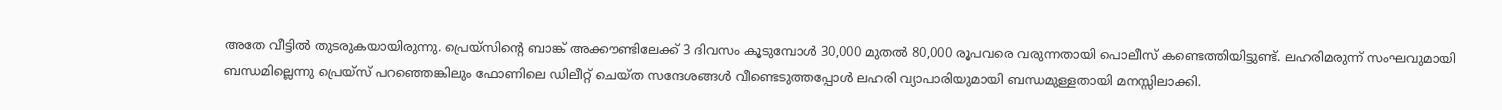അതേ വീട്ടിൽ തുടരുകയായിരുന്നു. പ്രെയ്സിന്റെ ബാങ്ക് അക്കൗണ്ടിലേക്ക് 3 ദിവസം കൂടുമ്പോൾ 30,000 മുതൽ 80,000 രൂപവരെ വരുന്നതായി പൊലീസ് കണ്ടെത്തിയിട്ടുണ്ട്. ലഹരിമരുന്ന് സംഘവുമായി ബന്ധമില്ലെന്നു പ്രെയ്സ് പറഞ്ഞെങ്കിലും ഫോണിലെ ഡിലീറ്റ് ചെയ്ത സന്ദേശങ്ങൾ വീണ്ടെടുത്തപ്പോൾ ലഹരി വ്യാപാരിയുമായി ബന്ധമുള്ളതായി മനസ്സിലാക്കി.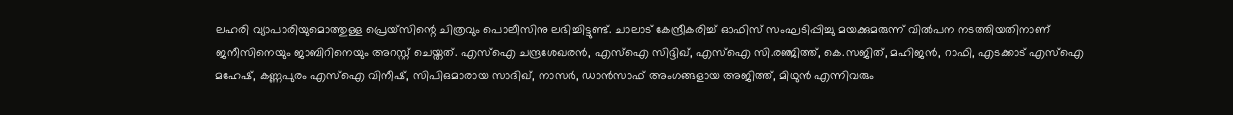ലഹരി വ്യാപാരിയുമൊത്തുള്ള പ്രെയ്സിന്റെ ചിത്രവും പൊലീസിനു ലഭിച്ചിട്ടുണ്ട്. ചാലാട് കേന്ദ്രീകരിച്ച് ഓഫിസ് സംഘടിപ്പിച്ചു മയക്കുമരുന്ന് വിൽപന നടത്തിയതിനാണ് ജനീസിനെയും ജാബിറിനെയും അറസ്റ്റ് ചെയ്തത്. എസ്ഐ ചന്ദ്രശേഖരൻ, എസ്ഐ സിദ്ദിഖ്, എസ്ഐ സി.രഞ്ജിത്ത്, കെ.സജിത്, മഹിജൻ, റാഫി, എടക്കാട് എസ്ഐ മഹേഷ്‌, കണ്ണപുരം എസ്ഐ വിനീഷ്, സിപിഒമാരായ സാദിഖ്, നാസർ, ഡാൻ‌സാഫ് അംഗങ്ങളായ അജിത്ത്, മിഥുൻ എന്നിവരും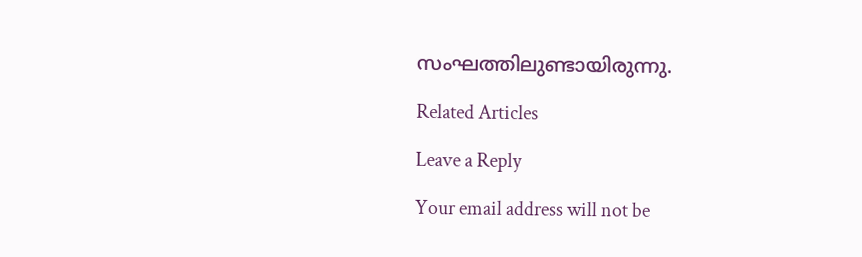സംഘത്തിലുണ്ടായിരുന്നു.

Related Articles

Leave a Reply

Your email address will not be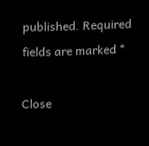published. Required fields are marked *

Close